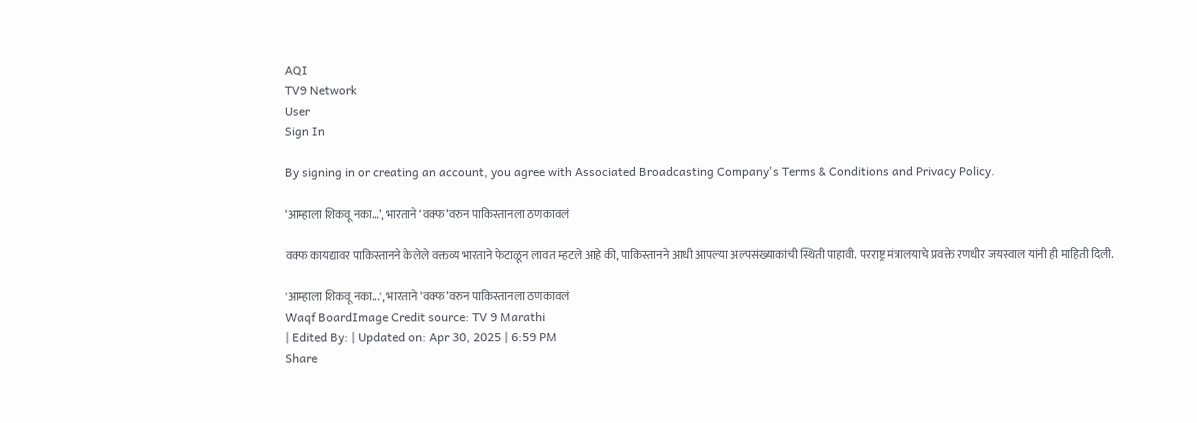AQI
TV9 Network
User
Sign In

By signing in or creating an account, you agree with Associated Broadcasting Company's Terms & Conditions and Privacy Policy.

‘आम्हाला शिकवू नका…’, भारताने ‘वक्फ’वरुन पाकिस्तानला ठणकावलं

वक्फ कायद्यावर पाकिस्तानने केलेले वक्तव्य भारताने फेटाळून लावत म्हटले आहे की, पाकिस्तानने आधी आपल्या अल्पसंख्याकांची स्थिती पाहावी. परराष्ट्र मंत्रालयाचे प्रवक्ते रणधीर जयस्वाल यांनी ही माहिती दिली.

'आम्हाला शिकवू नका...', भारताने ‘वक्फ’वरुन पाकिस्तानला ठणकावलं
Waqf BoardImage Credit source: TV 9 Marathi
| Edited By: | Updated on: Apr 30, 2025 | 6:59 PM
Share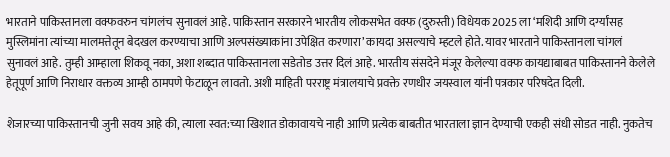भारताने पाकिस्तानला वक्फवरुन चांगलंच सुनावलं आहे. पाकिस्तान सरकारने भारतीय लोकसभेत वक्फ (दुरुस्ती) विधेयक 2025 ला ‘मशिदी आणि दर्ग्यांसह मुस्लिमांना त्यांच्या मालमत्तेतून बेदखल करण्याचा आणि अल्पसंख्याकांना उपेक्षित करणारा’ कायदा असल्याचे म्हटले होते. यावर भारताने पाकिस्तानला चांगलं सुनावलं आहे. तुम्ही आम्हाला शिकवू नका, अशा शब्दात पाकिस्तानला सडेतोड उत्तर दिलं आहे. भारतीय संसदेने मंजूर केलेल्या वक्फ कायद्याबाबत पाकिस्तानने केलेले हेतूपूर्ण आणि निराधार वक्तव्य आम्ही ठामपणे फेटाळून लावतो. अशी माहिती परराष्ट्र मंत्रालयाचे प्रवक्ते रणधीर जयस्वाल यांनी पत्रकार परिषदेत दिली.

शेजारच्या पाकिस्तानची जुनी सवय आहे की, त्याला स्वत:च्या खिशात डोकावायचे नाही आणि प्रत्येक बाबतीत भारताला ज्ञान देण्याची एकही संधी सोडत नाही. नुकतेच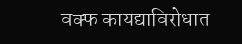वक्फ कायद्याविरोधात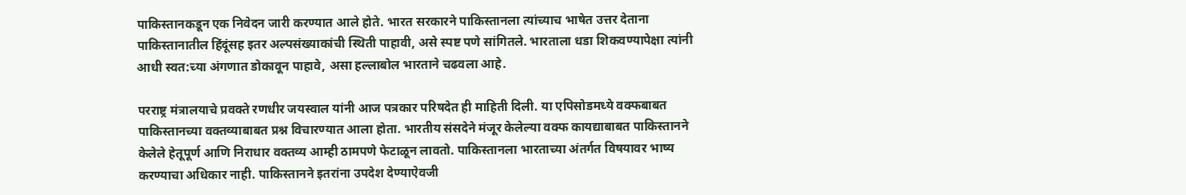पाकिस्तानकडून एक निवेदन जारी करण्यात आले होते. भारत सरकारने पाकिस्तानला त्यांच्याच भाषेत उत्तर देताना पाकिस्तानातील हिंदूंसह इतर अल्पसंख्याकांची स्थिती पाहावी, असे स्पष्ट पणे सांगितले. भारताला धडा शिकवण्यापेक्षा त्यांनी आधी स्वत:च्या अंगणात डोकावून पाहावे, असा हल्लाबोल भारताने चढवला आहे.

परराष्ट्र मंत्रालयाचे प्रवक्ते रणधीर जयस्वाल यांनी आज पत्रकार परिषदेत ही माहिती दिली. या एपिसोडमध्ये वक्फबाबत पाकिस्तानच्या वक्तव्याबाबत प्रश्न विचारण्यात आला होता. भारतीय संसदेने मंजूर केलेल्या वक्फ कायद्याबाबत पाकिस्तानने केलेले हेतूपूर्ण आणि निराधार वक्तव्य आम्ही ठामपणे फेटाळून लावतो. पाकिस्तानला भारताच्या अंतर्गत विषयावर भाष्य करण्याचा अधिकार नाही. पाकिस्तानने इतरांना उपदेश देण्याऐवजी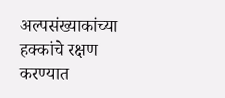अल्पसंख्याकांच्या हक्कांचे रक्षण करण्यात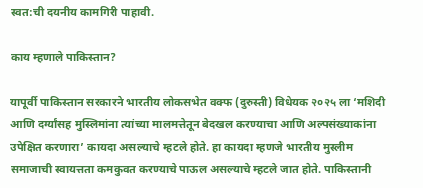स्वत:ची दयनीय कामगिरी पाहावी.

काय म्हणाले पाकिस्तान?

यापूर्वी पाकिस्तान सरकारने भारतीय लोकसभेत वक्फ (दुरुस्ती) विधेयक २०२५ ला ‘मशिदी आणि दर्ग्यांसह मुस्लिमांना त्यांच्या मालमत्तेतून बेदखल करण्याचा आणि अल्पसंख्याकांना उपेक्षित करणारा’ कायदा असल्याचे म्हटले होते. हा कायदा म्हणजे भारतीय मुस्लीम समाजाची स्वायत्तता कमकुवत करण्याचे पाऊल असल्याचे म्हटले जात होते. पाकिस्तानी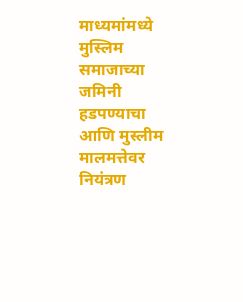माध्यमांमध्ये मुस्लिम समाजाच्या जमिनी हडपण्याचा आणि मुस्लीम मालमत्तेवर नियंत्रण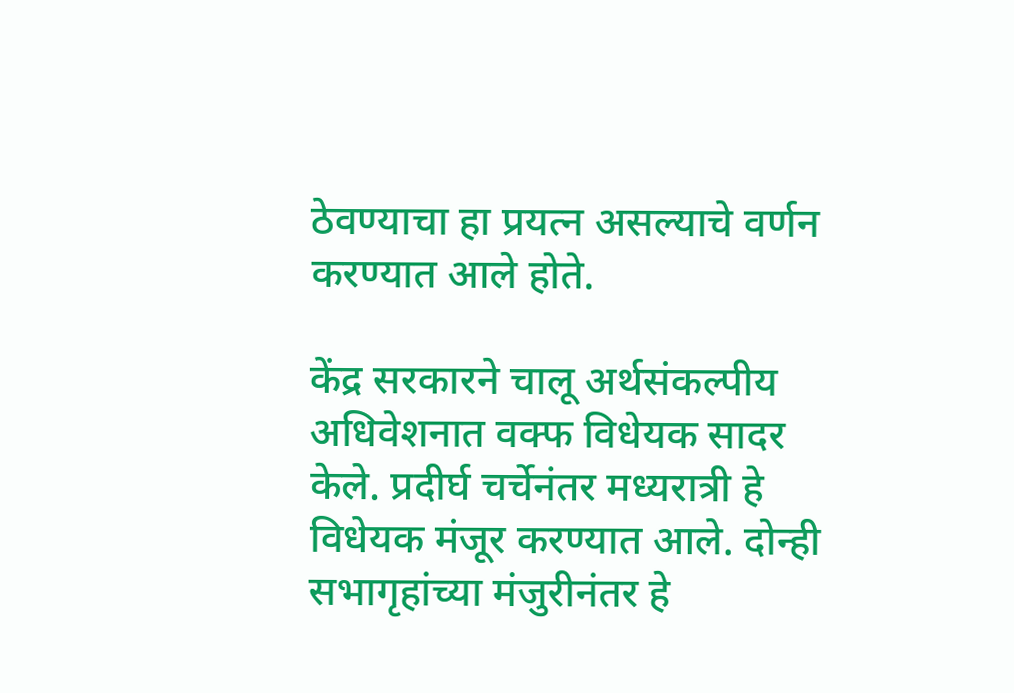ठेवण्याचा हा प्रयत्न असल्याचे वर्णन करण्यात आले होते.

केंद्र सरकारने चालू अर्थसंकल्पीय अधिवेशनात वक्फ विधेयक सादर केले. प्रदीर्घ चर्चेनंतर मध्यरात्री हे विधेयक मंजूर करण्यात आले. दोन्ही सभागृहांच्या मंजुरीनंतर हे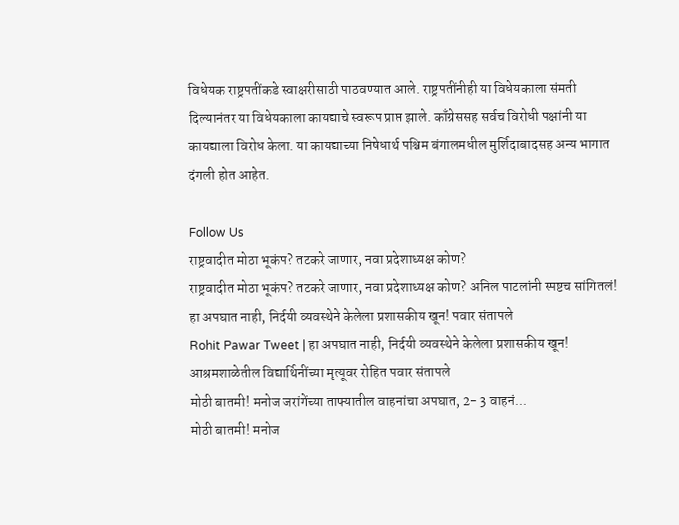विधेयक राष्ट्रपतींकडे स्वाक्षरीसाठी पाठवण्यात आले. राष्ट्रपतींनीही या विधेयकाला संमती दिल्यानंतर या विधेयकाला कायद्याचे स्वरूप प्राप्त झाले. काँग्रेससह सर्वच विरोधी पक्षांनी या कायद्याला विरोध केला. या कायद्याच्या निषेधार्थ पश्चिम बंगालमधील मुर्शिदाबादसह अन्य भागात दंगली होत आहेत.

Follow Us
राष्ट्रवादीत मोठा भूकंप? तटकरे जाणार, नवा प्रदेशाध्यक्ष कोण?
राष्ट्रवादीत मोठा भूकंप? तटकरे जाणार, नवा प्रदेशाध्यक्ष कोण? अनिल पाटलांनी स्पष्टच सांगितलं!
हा अपघात नाही, निर्दयी व्यवस्थेने केलेला प्रशासकीय खून! पवार संतापले
Rohit Pawar Tweet | हा अपघात नाही, निर्दयी व्यवस्थेने केलेला प्रशासकीय खून! आश्रमशाळेतील विद्यार्थिनींच्या मृत्यूवर रोहित पवार संतापले
मोठी बातमी! मनोज जरांगेंच्या ताफ्यातील वाहनांचा अपघात, 2- 3 वाहनं...
मोठी बातमी! मनोज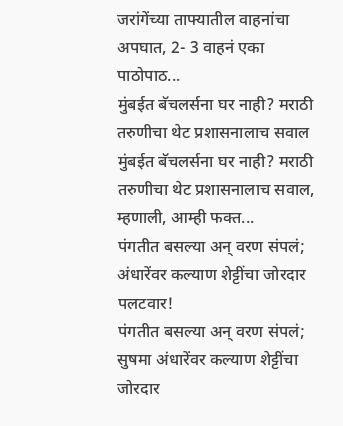जरांगेंच्या ताफ्यातील वाहनांचा अपघात, 2- 3 वाहनं एका पाठोपाठ...
मुंबईत बॅचलर्सना घर नाही? मराठी तरुणीचा थेट प्रशासनालाच सवाल
मुंबईत बॅचलर्सना घर नाही? मराठी तरुणीचा थेट प्रशासनालाच सवाल, म्हणाली, आम्ही फक्त...
पंगतीत बसल्या अन् वरण संपलं; अंधारेंवर कल्याण शेट्टींचा जोरदार पलटवार!
पंगतीत बसल्या अन् वरण संपलं; सुषमा अंधारेंवर कल्याण शेट्टींचा जोरदार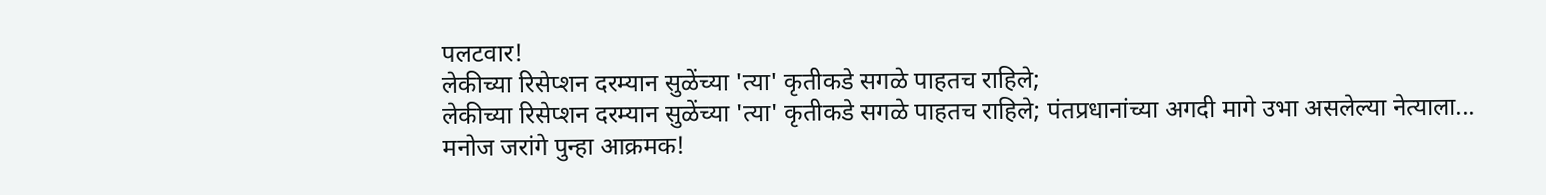पलटवार!
लेकीच्या रिसेप्शन दरम्यान सुळेंच्या 'त्या' कृतीकडे सगळे पाहतच राहिले;
लेकीच्या रिसेप्शन दरम्यान सुळेंच्या 'त्या' कृतीकडे सगळे पाहतच राहिले; पंतप्रधानांच्या अगदी मागे उभा असलेल्या नेत्याला...
मनोज जरांगे पुन्हा आक्रमक!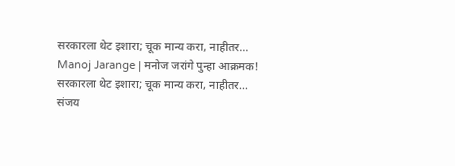सरकारला थेट इशारा; चूक मान्य करा, नाहीतर...
Manoj Jarange | मनोज जरांगे पुन्हा आक्रमक! सरकारला थेट इशारा; चूक मान्य करा, नाहीतर...
संजय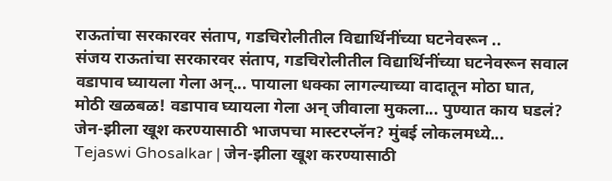राऊतांचा सरकारवर संताप, गडचिरोलीतील विद्यार्थिनींच्या घटनेवरून ..
संजय राऊतांचा सरकारवर संताप, गडचिरोलीतील विद्यार्थिनींच्या घटनेवरून सवाल
वडापाव घ्यायला गेला अन्... पायाला धक्का लागल्याच्या वादातून मोठा घात,
मोठी खळबळ! वडापाव घ्यायला गेला अन् जीवाला मुकला... पुण्यात काय घडलं?
जेन-झीला खूश करण्यासाठी भाजपचा मास्टरप्लॅन? मुंबई लोकलमध्ये...
Tejaswi Ghosalkar | जेन-झीला खूश करण्यासाठी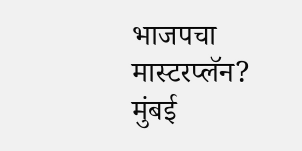भाजपचा मास्टरप्लॅन? मुंबई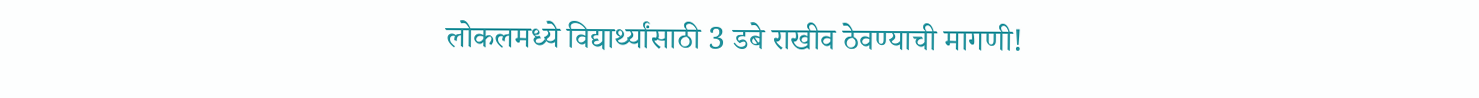लोकलमध्ये विद्यार्थ्यांसाठी 3 डबे राखीव ठेवण्याची मागणी!